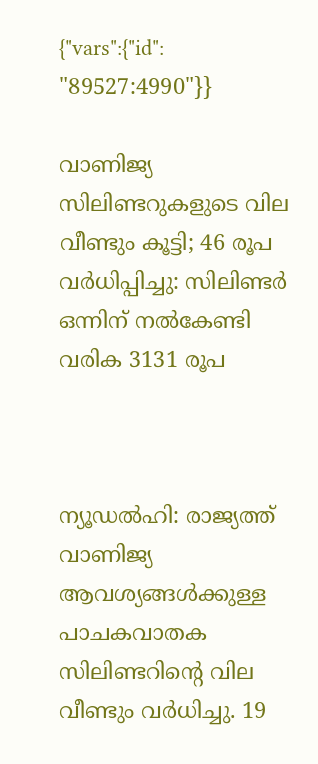{"vars":{"id": "89527:4990"}}

വാണിജ്യ സിലിണ്ടറുകളുടെ വില വീണ്ടും കൂട്ടി; 46 രൂപ വര്‍ധിപ്പിച്ചു: സിലിണ്ടര്‍ ഒന്നിന് നല്‍കേണ്ടി വരിക 3131 രൂപ



ന്യൂഡല്‍ഹി: രാജ്യത്ത് വാണിജ്യ ആവശ്യങ്ങള്‍ക്കുള്ള പാചകവാതക സിലിണ്ടറിന്റെ വില വീണ്ടും വര്‍ധിച്ചു. 19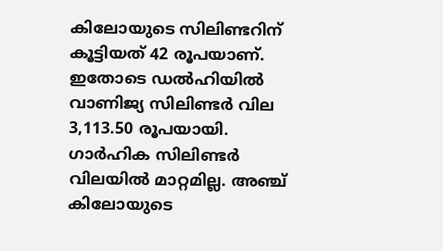കിലോയുടെ സിലിണ്ടറിന് കൂട്ടിയത് 42 രൂപയാണ്. ഇതോടെ ഡല്‍ഹിയില്‍ വാണിജ്യ സിലിണ്ടര്‍ വില 3,113.50 രൂപയായി. ഗാര്‍ഹിക സിലിണ്ടര്‍ വിലയില്‍ മാറ്റമില്ല. അഞ്ച് കിലോയുടെ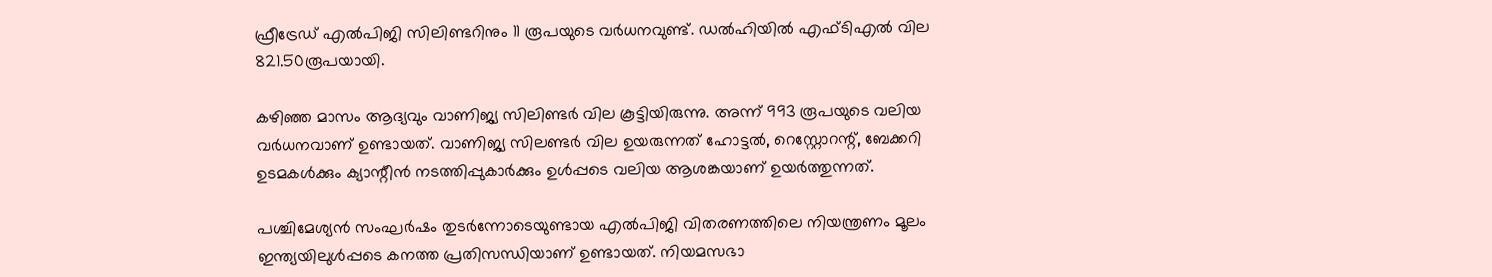ഫ്രീട്രേഡ് എല്‍പിജി സിലിണ്ടറിനും 11 രൂപയുടെ വര്‍ധനവുണ്ട്. ഡല്‍ഹിയില്‍ എഫ്ടിഎല്‍ വില 821.50രൂപയായി.

കഴിഞ്ഞ മാസം ആദ്യവും വാണിജ്യ സിലിണ്ടര്‍ വില കൂട്ടിയിരുന്നു. അന്ന് 993 രൂപയുടെ വലിയ വര്‍ധനവാണ് ഉണ്ടായത്. വാണിജ്യ സിലണ്ടര്‍ വില ഉയരുന്നത് ഹോട്ടല്‍, റെസ്റ്റോറന്റ്, ബേക്കറി ഉടമകള്‍ക്കും ക്യാന്റീന്‍ നടത്തിപ്പുകാര്‍ക്കും ഉള്‍പ്പടെ വലിയ ആശങ്കയാണ് ഉയര്‍ത്തുന്നത്.

പശ്ചിമേശ്യന്‍ സംഘര്‍ഷം തുടര്‍ന്നോടെയുണ്ടായ എല്‍പിജി വിതരണത്തിലെ നിയന്ത്രണം മൂലം ഇന്ത്യയിലുള്‍പ്പടെ കനത്ത പ്രതിസന്ധിയാണ് ഉണ്ടായത്. നിയമസഭാ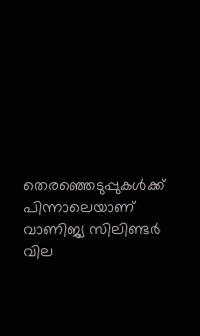തെരഞ്ഞെടുപ്പുകള്‍ക്ക് പിന്നാലെയാണ് വാണിജ്യ സിലിണ്ടര്‍ വില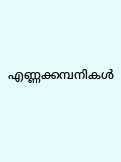എണ്ണക്കമ്പനികള്‍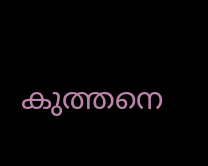കുത്തനെ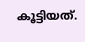കൂട്ടിയത്.